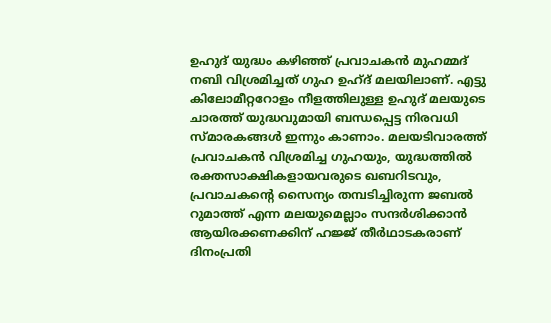ഉഹുദ് യുദ്ധം കഴിഞ്ഞ് പ്രവാചകന്‍ മുഹമ്മദ്‌ നബി വിശ്രമിച്ചത് ഗുഹ ഉഹ്ദ് മലയിലാണ്. എട്ടു കിലോമീറ്ററോളം നീളത്തിലുള്ള ഉഹുദ് മലയുടെ ചാരത്ത് യുദ്ധവുമായി ബന്ധപ്പെട്ട നിരവധി സ്മാരകങ്ങള്‍ ഇന്നും കാണാം. മലയടിവാരത്ത് പ്രവാചകന്‍ വിശ്രമിച്ച ഗുഹയും, യുദ്ധത്തില്‍ രക്തസാക്ഷികളായവരുടെ ഖബറിടവും, പ്രവാചകന്റെ സൈന്യം തമ്പടിച്ചിരുന്ന ജബല്‍ റുമാത്ത് എന്ന മലയുമെല്ലാം സന്ദര്‍ശിക്കാന്‍ ആയിരക്കണക്കിന് ഹജ്ജ് തീര്‍ഥാടകരാണ് ദിനംപ്രതി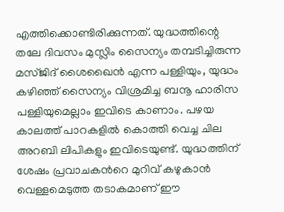എത്തിക്കൊണ്ടിരിക്കുന്നത്. യുദ്ധത്തിന്റെ തലേ ദിവസം മുസ്ലിം സൈന്യം തമ്പടിച്ചിരുന്ന മസ്ജിദ് ശൈഖൈന്‍ എന്ന പള്ളിയും, യുദ്ധം കഴിഞ്ഞ് സൈന്യം വിശ്രമിച്ച ബനൂ ഹാരിസ പള്ളിയുമെല്ലാം ഇവിടെ കാണാം. പഴയ കാലത്ത് പാറകളില്‍ കൊത്തി വെച്ച ചില അറബി ലിപികളും ഇവിടെയുണ്ട്. യുദ്ധത്തിന് ശേഷം പ്രവാചകന്‍റെ മുറിവ് കഴുകാന്‍ വെള്ളമെടുത്ത തടാകമാണ് ഈ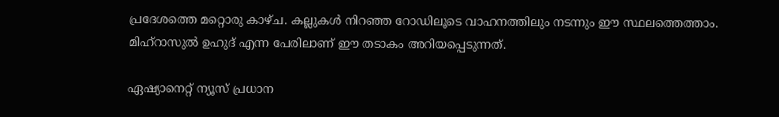പ്രദേശത്തെ മറ്റൊരു കാഴ്ച. കല്ലുകള്‍ നിറഞ്ഞ റോഡിലൂടെ വാഹനത്തിലും നടന്നും ഈ സ്ഥലത്തെത്താം. മിഹ്റാസുല്‍ ഉഹുദ് എന്ന പേരിലാണ് ഈ തടാകം അറിയപ്പെടുന്നത്.

ഏഷ്യാനെറ്റ് ന്യൂസ് പ്രധാന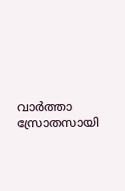വാർത്താ സ്രോതസായി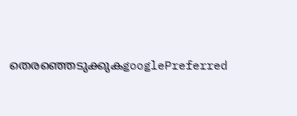തെരഞ്ഞെടുക്കുകgooglePreferred